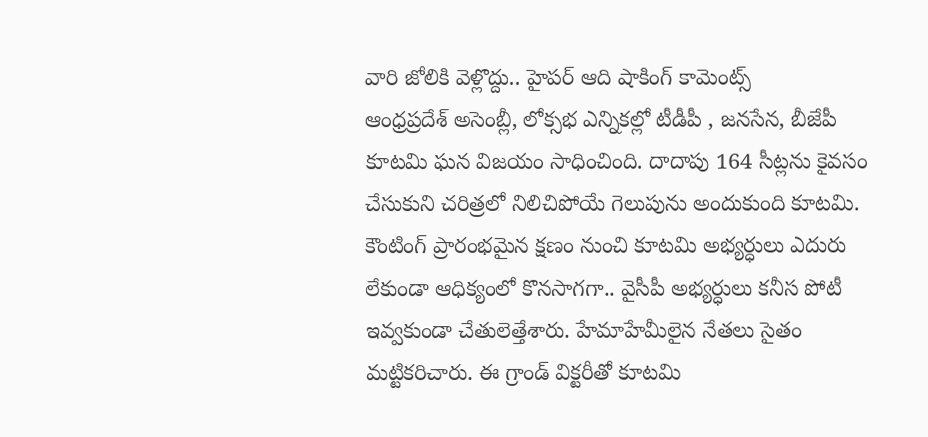వారి జోలికి వెళ్లొద్దు.. హైపర్ ఆది షాకింగ్ కామెంట్స్
ఆంధ్రప్రదేశ్ అసెంబ్లీ, లోక్సభ ఎన్నికల్లో టీడీపీ , జనసేన, బీజేపీ కూటమి ఘన విజయం సాధించింది. దాదాపు 164 సీట్లను కైవసం చేసుకుని చరిత్రలో నిలిచిపోయే గెలుపును అందుకుంది కూటమి. కౌంటింగ్ ప్రారంభమైన క్షణం నుంచి కూటమి అభ్యర్ధులు ఎదురు లేకుండా ఆధిక్యంలో కొనసాగగా.. వైసీపీ అభ్యర్ధులు కనీస పోటీ ఇవ్వకుండా చేతులెత్తేశారు. హేమాహేమీలైన నేతలు సైతం మట్టికరిచారు. ఈ గ్రాండ్ విక్టరీతో కూటమి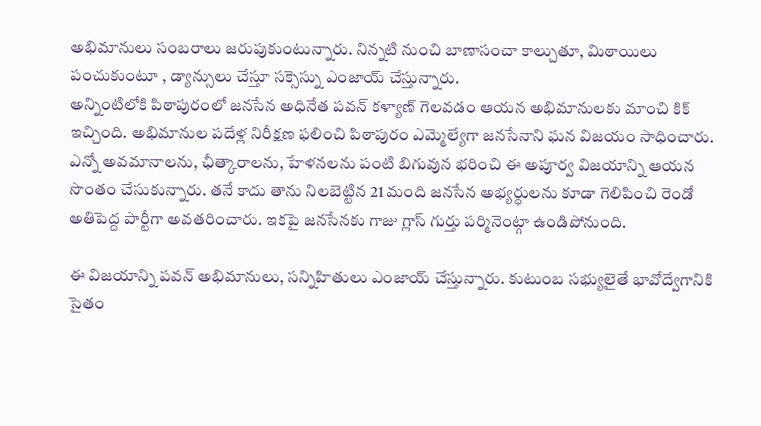అభిమానులు సంబరాలు జరుపుకుంటున్నారు. నిన్నటి నుంచి బాణాసంచా కాల్చుతూ, మిఠాయిలు పంచుకుంటూ , డ్యాన్సులు చేస్తూ సక్సెస్ను ఎంజాయ్ చేస్తున్నారు.
అన్నింటిలోకి పిఠాపురంలో జనసేన అధినేత పవన్ కళ్యాణ్ గెలవడం ఆయన అభిమానులకు మాంచి కిక్ ఇచ్చింది. అభిమానుల పదేళ్ల నిరీక్షణ ఫలించి పిఠాపురం ఎమ్మెల్యేగా జనసేనాని ఘన విజయం సాధించారు. ఎన్నో అవమానాలను, ఛీత్కారాలను, హేళనలను పంటి బిగువున భరించి ఈ అపూర్వ విజయాన్ని ఆయన సొంతం చేసుకున్నారు. తనే కాదు తాను నిలబెట్టిన 21 మంది జనసేన అభ్యర్ధులను కూడా గెలిపించి రెండో అతిపెద్ద పార్టీగా అవతరించారు. ఇకపై జనసేనకు గాజు గ్లాస్ గుర్తు పర్మినెంట్గా ఉండిపోనుంది.

ఈ విజయాన్ని పవన్ అభిమానులు, సన్నిహితులు ఎంజాయ్ చేస్తున్నారు. కుటుంబ సభ్యులైతే భావోద్వేగానికి సైతం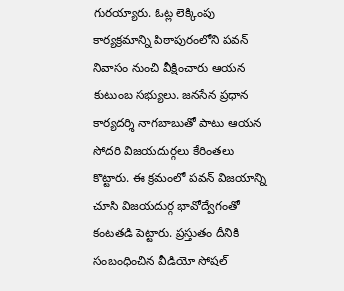గురయ్యారు. ఓట్ల లెక్కింపు కార్యక్రమాన్ని పిఠాపురంలోని పవన్ నివాసం నుంచి వీక్షించారు ఆయన కుటుంబ సభ్యులు. జనసేన ప్రధాన కార్యదర్శి నాగబాబుతో పాటు ఆయన సోదరి విజయదుర్గలు కేరింతలు కొట్టారు. ఈ క్రమంలో పవన్ విజయాన్ని చూసి విజయదుర్గ భావోద్వేగంతో కంటతడి పెట్టారు. ప్రస్తుతం దీనికి సంబంధించిన వీడియో సోషల్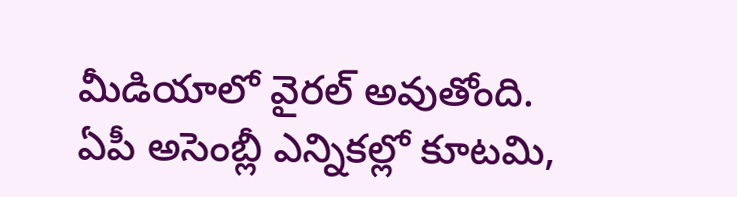మీడియాలో వైరల్ అవుతోంది.
ఏపీ అసెంబ్లీ ఎన్నికల్లో కూటమి,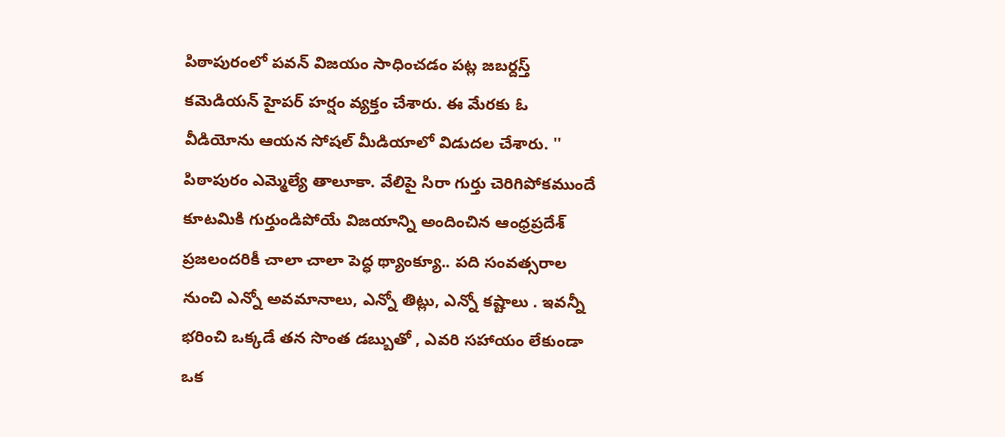పిఠాపురంలో పవన్ విజయం సాధించడం పట్ల జబర్దస్త్ కమెడియన్ హైపర్ హర్షం వ్యక్తం చేశారు. ఈ మేరకు ఓ వీడియోను ఆయన సోషల్ మీడియాలో విడుదల చేశారు. '' పిఠాపురం ఎమ్మెల్యే తాలూకా. వేలిపై సిరా గుర్తు చెరిగిపోకముందే కూటమికి గుర్తుండిపోయే విజయాన్ని అందించిన ఆంధ్రప్రదేశ్ ప్రజలందరికీ చాలా చాలా పెద్ధ థ్యాంక్యూ.. పది సంవత్సరాల నుంచి ఎన్నో అవమానాలు, ఎన్నో తిట్లు, ఎన్నో కష్టాలు . ఇవన్నీ భరించి ఒక్కడే తన సొంత డబ్బుతో , ఎవరి సహాయం లేకుండా ఒక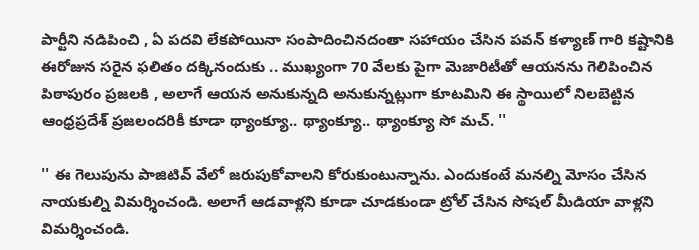పార్టీని నడిపించి , ఏ పదవి లేకపోయినా సంపాదించినదంతా సహాయం చేసిన పవన్ కళ్యాణ్ గారి కష్టానికి ఈరోజున సరైన ఫలితం దక్కినందుకు .. ముఖ్యంగా 70 వేలకు పైగా మెజారిటీతో ఆయనను గెలిపించిన పిఠాపురం ప్రజలకి , అలాగే ఆయన అనుకున్నది అనుకున్నట్లుగా కూటమిని ఈ స్థాయిలో నిలబెట్టిన ఆంధ్రప్రదేశ్ ప్రజలందరికీ కూడా థ్యాంక్యూ.. థ్యాంక్యూ.. థ్యాంక్యూ సో మచ్. ''

'' ఈ గెలుపును పాజిటివ్ వేలో జరుపుకోవాలని కోరుకుంటున్నాను. ఎందుకంటే మనల్ని మోసం చేసిన నాయకుల్ని విమర్శించండి. అలాగే ఆడవాళ్లని కూడా చూడకుండా ట్రోల్ చేసిన సోషల్ మీడియా వాళ్లని విమర్శించండి.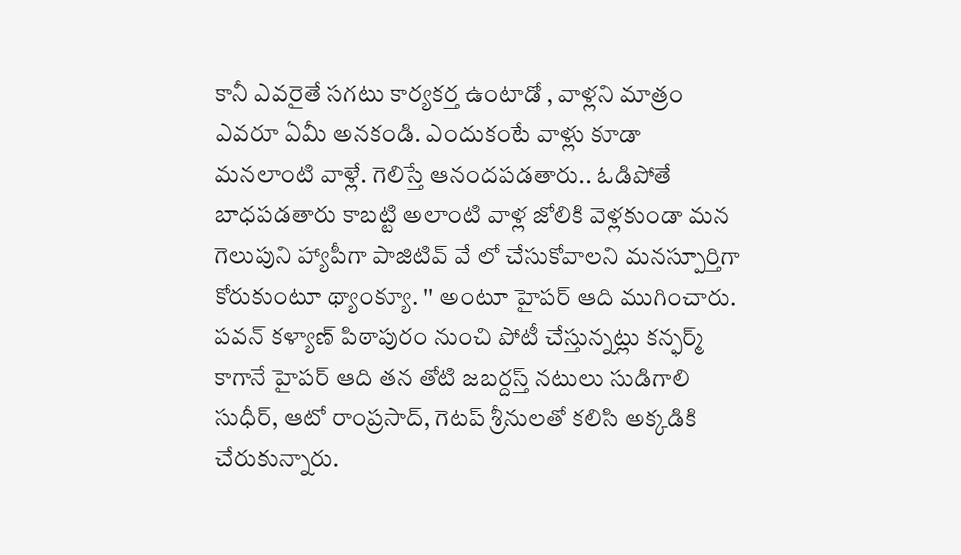కానీ ఎవరైతే సగటు కార్యకర్త ఉంటాడో , వాళ్లని మాత్రం ఎవరూ ఏమీ అనకండి. ఎందుకంటే వాళ్లు కూడా మనలాంటి వాళ్లే. గెలిస్తే ఆనందపడతారు.. ఓడిపోతే బాధపడతారు కాబట్టి అలాంటి వాళ్ల జోలికి వెళ్లకుండా మన గెలుపుని హ్యాపీగా పాజిటివ్ వే లో చేసుకోవాలని మనస్పూర్తిగా కోరుకుంటూ థ్యాంక్యూ. '' అంటూ హైపర్ ఆది ముగించారు.
పవన్ కళ్యాణ్ పిఠాపురం నుంచి పోటీ చేస్తున్నట్లు కన్ఫర్మ్ కాగానే హైపర్ ఆది తన తోటి జబర్దస్త్ నటులు సుడిగాలి సుధీర్, ఆటో రాంప్రసాద్, గెటప్ శ్రీనులతో కలిసి అక్కడికి చేరుకున్నారు.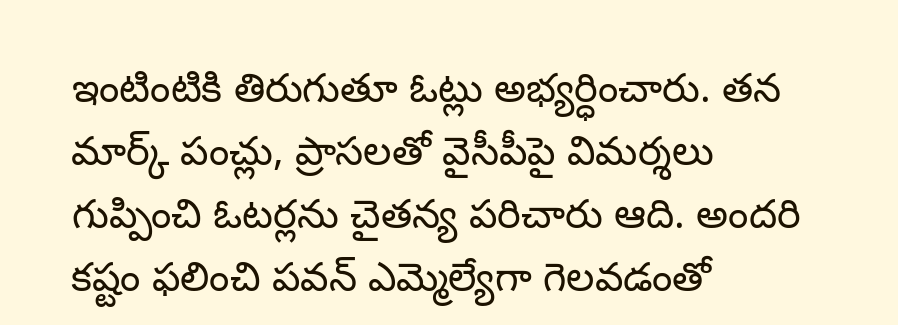ఇంటింటికి తిరుగుతూ ఓట్లు అభ్యర్ధించారు. తన మార్క్ పంచ్లు, ప్రాసలతో వైసీపీపై విమర్శలు గుప్పించి ఓటర్లను చైతన్య పరిచారు ఆది. అందరి కష్టం ఫలించి పవన్ ఎమ్మెల్యేగా గెలవడంతో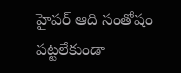హైపర్ ఆది సంతోషం పట్టలేకుండా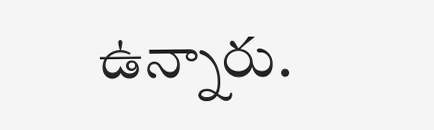ఉన్నారు.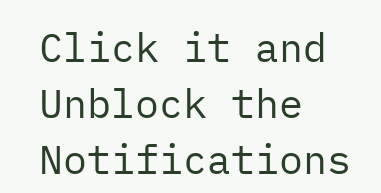Click it and Unblock the Notifications